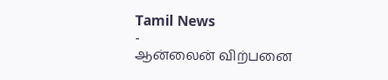Tamil News
-
ஆன்லைன் விற்பனை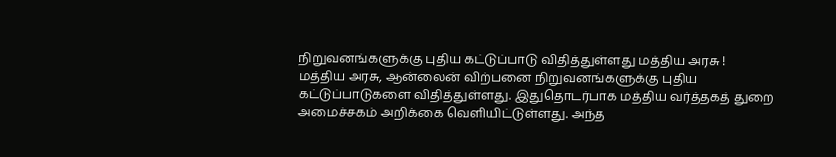நிறுவனங்களுக்கு புதிய கட்டுப்பாடு விதித்துள்ளது மத்திய அரசு !
மத்திய அரசு, ஆன்லைன் விற்பனை நிறுவனங்களுக்கு புதிய கட்டுப்பாடுகளை விதித்துள்ளது. இதுதொடர்பாக மத்திய வர்த்தகத் துறை அமைச்சகம் அறிக்கை வெளியிட்டுள்ளது. அந்த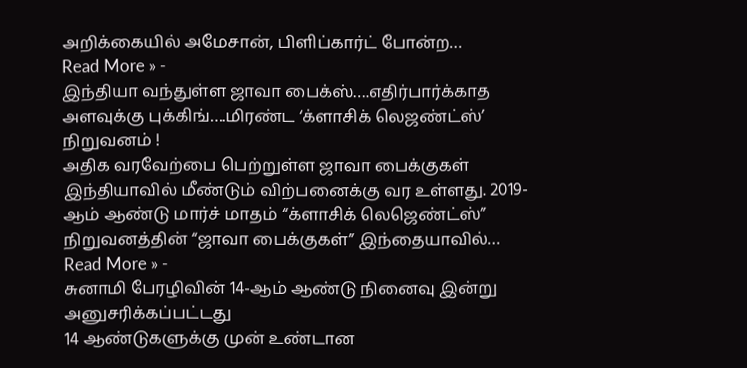அறிக்கையில் அமேசான், பிளிப்கார்ட் போன்ற…
Read More » -
இந்தியா வந்துள்ள ஜாவா பைக்ஸ்….எதிர்பார்க்காத அளவுக்கு புக்கிங்….மிரண்ட ‘க்ளாசிக் லெஜண்ட்ஸ்’ நிறுவனம் !
அதிக வரவேற்பை பெற்றுள்ள ஜாவா பைக்குகள் இந்தியாவில் மீண்டும் விற்பனைக்கு வர உள்ளது. 2019-ஆம் ஆண்டு மார்ச் மாதம் “க்ளாசிக் லெஜெண்ட்ஸ்” நிறுவனத்தின் “ஜாவா பைக்குகள்” இந்தையாவில்…
Read More » -
சுனாமி பேரழிவின் 14-ஆம் ஆண்டு நினைவு இன்று அனுசரிக்கப்பட்டது
14 ஆண்டுகளுக்கு முன் உண்டான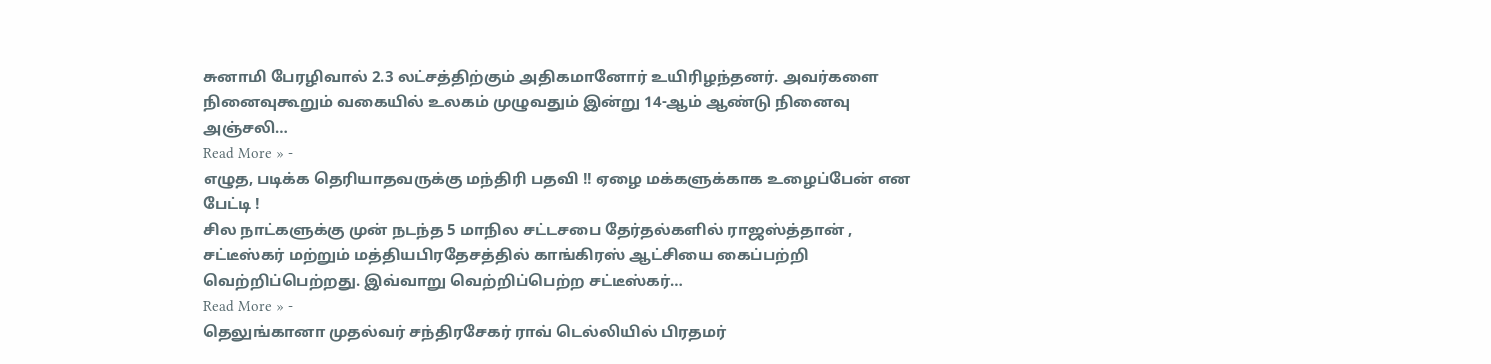சுனாமி பேரழிவால் 2.3 லட்சத்திற்கும் அதிகமானோர் உயிரிழந்தனர். அவர்களை நினைவுகூறும் வகையில் உலகம் முழுவதும் இன்று 14-ஆம் ஆண்டு நினைவு அஞ்சலி…
Read More » -
எழுத, படிக்க தெரியாதவருக்கு மந்திரி பதவி !! ஏழை மக்களுக்காக உழைப்பேன் என பேட்டி !
சில நாட்களுக்கு முன் நடந்த 5 மாநில சட்டசபை தேர்தல்களில் ராஜஸ்த்தான் , சட்டீஸ்கர் மற்றும் மத்தியபிரதேசத்தில் காங்கிரஸ் ஆட்சியை கைப்பற்றி வெற்றிப்பெற்றது. இவ்வாறு வெற்றிப்பெற்ற சட்டீஸ்கர்…
Read More » -
தெலுங்கானா முதல்வர் சந்திரசேகர் ராவ் டெல்லியில் பிரதமர்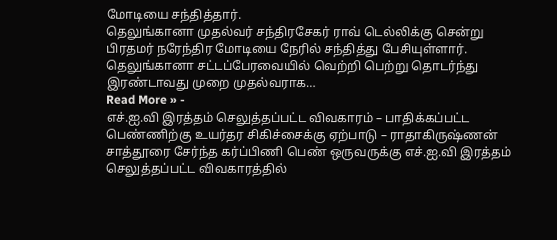மோடியை சந்தித்தார்.
தெலுங்கானா முதல்வர் சந்திரசேகர் ராவ் டெல்லிக்கு சென்று பிரதமர் நரேந்திர மோடியை நேரில் சந்தித்து பேசியுள்ளார். தெலுங்கானா சட்டப்பேரவையில் வெற்றி பெற்று தொடர்ந்து இரண்டாவது முறை முதல்வராக…
Read More » -
எச்.ஐ.வி இரத்தம் செலுத்தப்பட்ட விவகாரம் – பாதிக்கப்பட்ட பெண்ணிற்கு உயர்தர சிகிச்சைக்கு ஏற்பாடு – ராதாகிருஷ்ணன்
சாத்தூரை சேர்ந்த கர்ப்பிணி பெண் ஒருவருக்கு எச்.ஐ.வி இரத்தம் செலுத்தப்பட்ட விவகாரத்தில்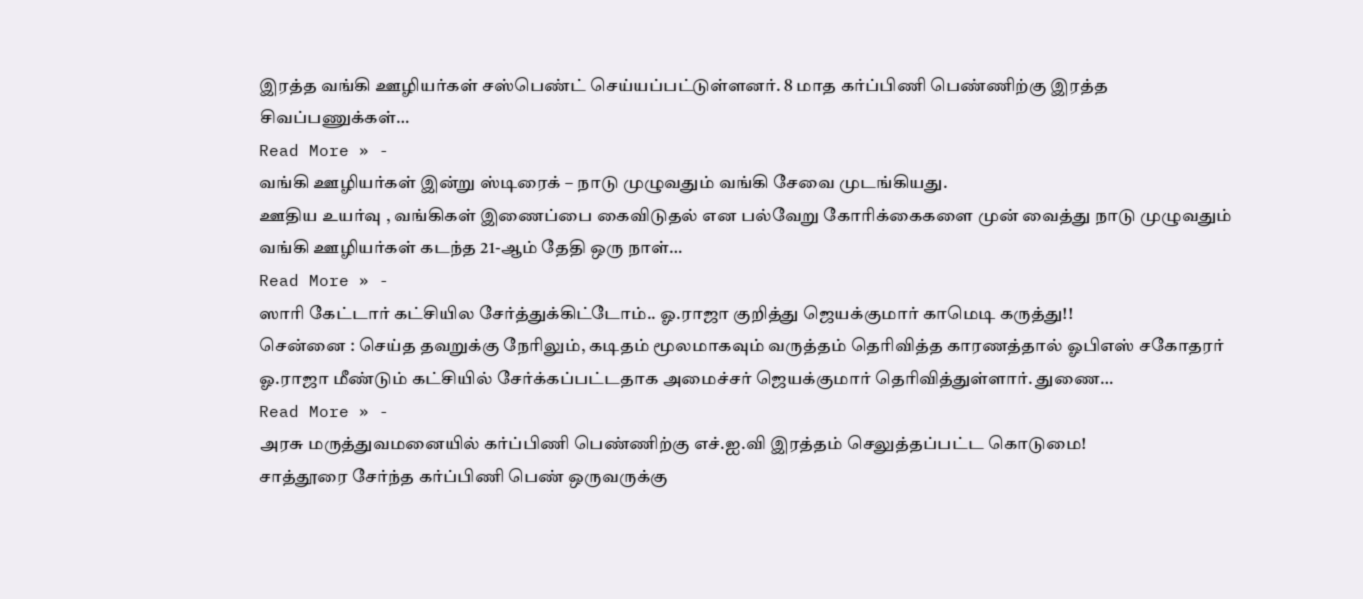இரத்த வங்கி ஊழியர்கள் சஸ்பெண்ட் செய்யப்பட்டுள்ளனர். 8 மாத கர்ப்பிணி பெண்ணிற்கு இரத்த சிவப்பணுக்கள்…
Read More » -
வங்கி ஊழியர்கள் இன்று ஸ்டிரைக் – நாடு முழுவதும் வங்கி சேவை முடங்கியது.
ஊதிய உயர்வு , வங்கிகள் இணைப்பை கைவிடுதல் என பல்வேறு கோரிக்கைகளை முன் வைத்து நாடு முழுவதும் வங்கி ஊழியர்கள் கடந்த 21-ஆம் தேதி ஒரு நாள்…
Read More » -
ஸாரி கேட்டார் கட்சியில சேர்த்துக்கிட்டோம்.. ஓ.ராஜா குறித்து ஜெயக்குமார் காமெடி கருத்து!!
சென்னை : செய்த தவறுக்கு நேரிலும், கடிதம் மூலமாகவும் வருத்தம் தெரிவித்த காரணத்தால் ஓபிஎஸ் சகோதரர் ஓ.ராஜா மீண்டும் கட்சியில் சேர்க்கப்பட்டதாக அமைச்சர் ஜெயக்குமார் தெரிவித்துள்ளார். துணை…
Read More » -
அரசு மருத்துவமனையில் கர்ப்பிணி பெண்ணிற்கு எச்.ஐ.வி இரத்தம் செலுத்தப்பட்ட கொடுமை!
சாத்தூரை சேர்ந்த கர்ப்பிணி பெண் ஒருவருக்கு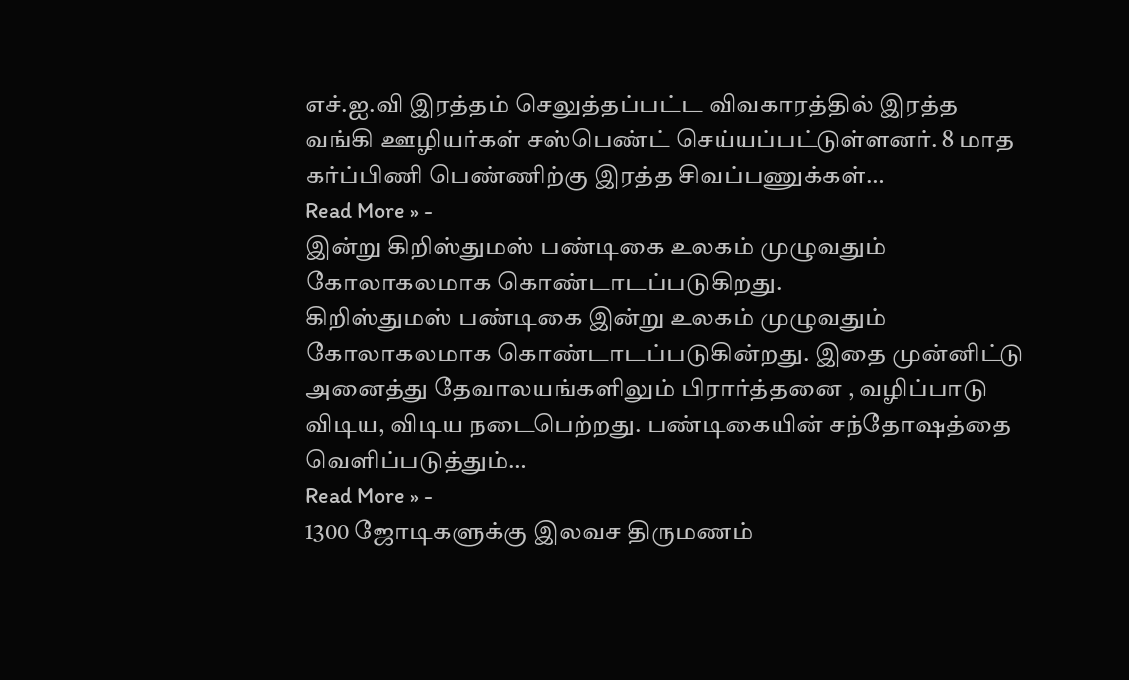எச்.ஐ.வி இரத்தம் செலுத்தப்பட்ட விவகாரத்தில் இரத்த வங்கி ஊழியர்கள் சஸ்பெண்ட் செய்யப்பட்டுள்ளனர். 8 மாத கர்ப்பிணி பெண்ணிற்கு இரத்த சிவப்பணுக்கள்…
Read More » -
இன்று கிறிஸ்துமஸ் பண்டிகை உலகம் முழுவதும் கோலாகலமாக கொண்டாடப்படுகிறது.
கிறிஸ்துமஸ் பண்டிகை இன்று உலகம் முழுவதும் கோலாகலமாக கொண்டாடப்படுகின்றது. இதை முன்னிட்டு அனைத்து தேவாலயங்களிலும் பிரார்த்தனை , வழிப்பாடு விடிய, விடிய நடைபெற்றது. பண்டிகையின் சந்தோஷத்தை வெளிப்படுத்தும்…
Read More » -
1300 ஜோடிகளுக்கு இலவச திருமணம்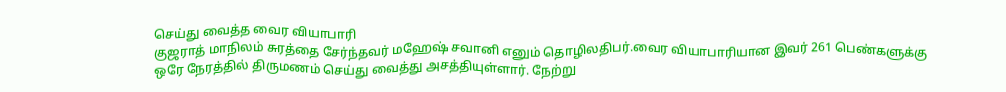செய்து வைத்த வைர வியாபாரி
குஜராத் மாநிலம் சுரத்தை சேர்ந்தவர் மஹேஷ் சவானி எனும் தொழிலதிபர்.வைர வியாபாரியான இவர் 261 பெண்களுக்கு ஒரே நேரத்தில் திருமணம் செய்து வைத்து அசத்தியுள்ளார். நேற்று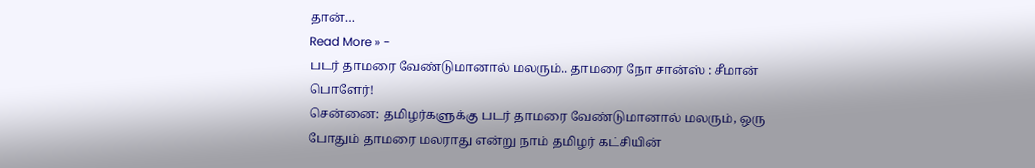தான்…
Read More » -
படர் தாமரை வேண்டுமானால் மலரும்.. தாமரை நோ சான்ஸ் : சீமான் பொளேர்!
சென்னை: தமிழர்களுக்கு படர் தாமரை வேண்டுமானால் மலரும், ஒரு போதும் தாமரை மலராது என்று நாம் தமிழர் கட்சியின்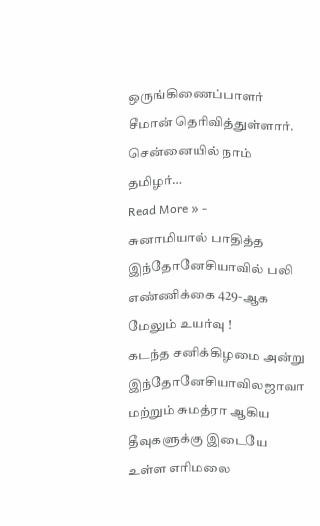ஒருங்கிணைப்பாளர் சீமான் தெரிவித்துள்ளார். சென்னையில் நாம் தமிழர்…
Read More » -
சுனாமியால் பாதித்த இந்தோனேசியாவில் பலி எண்ணிக்கை 429-ஆக மேலும் உயர்வு !
கடந்த சனிக்கிழமை அன்று இந்தோனேசியாவிலஜாவா மற்றும் சுமத்ரா ஆகிய தீவுகளுக்கு இடையே உள்ள எரிமலை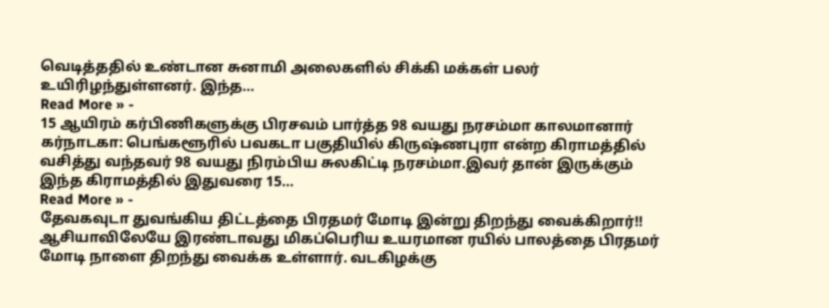வெடித்ததில் உண்டான சுனாமி அலைகளில் சிக்கி மக்கள் பலர் உயிரிழந்துள்ளனர். இந்த…
Read More » -
15 ஆயிரம் கர்பிணிகளுக்கு பிரசவம் பார்த்த 98 வயது நரசம்மா காலமானார்
கர்நாடகா: பெங்களூரில் பவகடா பகுதியில் கிருஷ்ணபுரா என்ற கிராமத்தில் வசித்து வந்தவர் 98 வயது நிரம்பிய சுலகிட்டி நரசம்மா.இவர் தான் இருக்கும் இந்த கிராமத்தில் இதுவரை 15…
Read More » -
தேவகவுடா துவங்கிய திட்டத்தை பிரதமர் மோடி இன்று திறந்து வைக்கிறார்!!
ஆசியாவிலேயே இரண்டாவது மிகப்பெரிய உயரமான ரயில் பாலத்தை பிரதமர் மோடி நாளை திறந்து வைக்க உள்ளார். வடகிழக்கு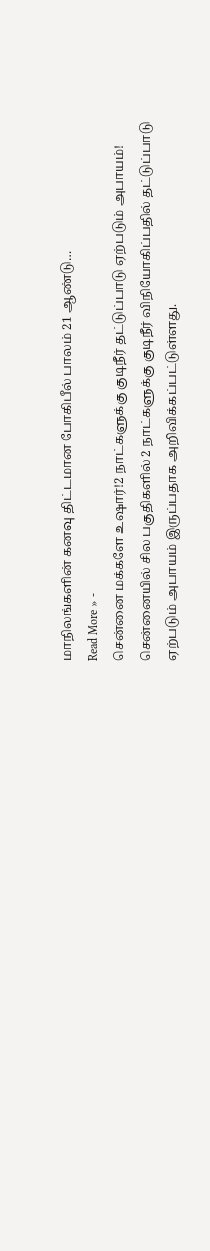மாநிலங்களின் கனவு திட்டமான போகிபீல் பாலம் 21 ஆண்டு…
Read More » -
சென்னை மக்களே உஷார்!2 நாட்களுக்கு குடிநீர் தட்டுப்பாடு ஏற்படும் அபாயம்!
சென்னையில் சில பகுதிகளில் 2 நாட்களுக்கு குடிநீர் விநியோகிப்பதில் தட்டுப்பாடு ஏற்படும் அபாயம் இருப்பதாக அறிவிக்கப்பட்டுள்ளது.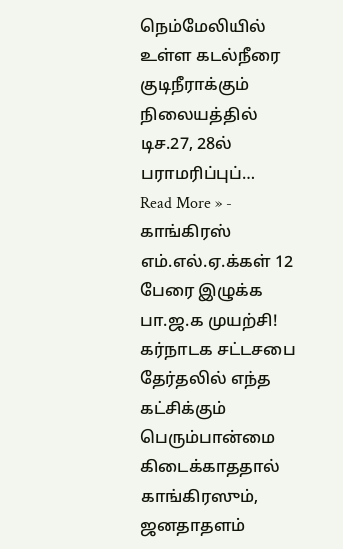நெம்மேலியில் உள்ள கடல்நீரை குடிநீராக்கும் நிலையத்தில் டிச.27, 28ல் பராமரிப்புப்…
Read More » -
காங்கிரஸ் எம்.எல்.ஏ.க்கள் 12 பேரை இழுக்க பா.ஜ.க முயற்சி!
கர்நாடக சட்டசபை தேர்தலில் எந்த கட்சிக்கும் பெரும்பான்மை கிடைக்காததால் காங்கிரஸும், ஜனதாதளம்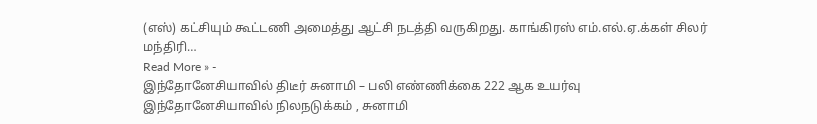(எஸ்) கட்சியும் கூட்டணி அமைத்து ஆட்சி நடத்தி வருகிறது. காங்கிரஸ் எம்.எல்.ஏ.க்கள் சிலர் மந்திரி…
Read More » -
இந்தோனேசியாவில் திடீர் சுனாமி – பலி எண்ணிக்கை 222 ஆக உயர்வு
இந்தோனேசியாவில் நிலநடுக்கம் , சுனாமி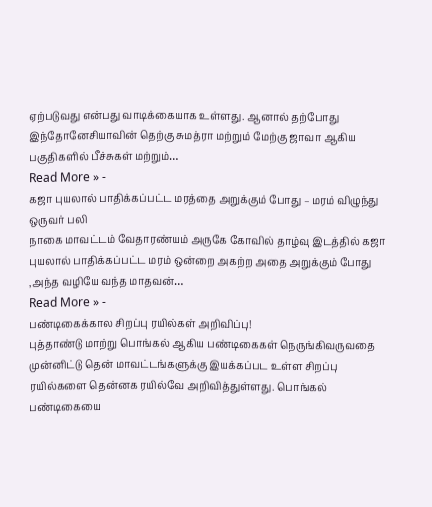ஏற்படுவது என்பது வாடிக்கையாக உள்ளது. ஆனால் தற்போது இந்தோனேசியாவின் தெற்கு சுமத்ரா மற்றும் மேற்கு ஜாவா ஆகிய பகுதிகளில் பீச்சுகள் மற்றும்…
Read More » -
கஜா புயலால் பாதிக்கப்பட்ட மரத்தை அறுக்கும் போது – மரம் விழுந்து ஒருவர் பலி
நாகை மாவட்டம் வேதாரண்யம் அருகே கோவில் தாழ்வு இடத்தில் கஜா புயலால் பாதிக்கப்பட்ட மரம் ஒன்றை அகற்ற அதை அறுக்கும் போது ,அந்த வழியே வந்த மாதவன்…
Read More » -
பண்டிகைக்கால சிறப்பு ரயில்கள் அறிவிப்பு!
புத்தாண்டு மாற்று பொங்கல் ஆகிய பண்டிகைகள் நெருங்கிவருவதை முன்னிட்டு தென் மாவட்டங்களுக்கு இயக்கப்பட உள்ள சிறப்பு ரயில்களை தென்னக ரயில்வே அறிவித்துள்ளது. பொங்கல் பண்டிகையை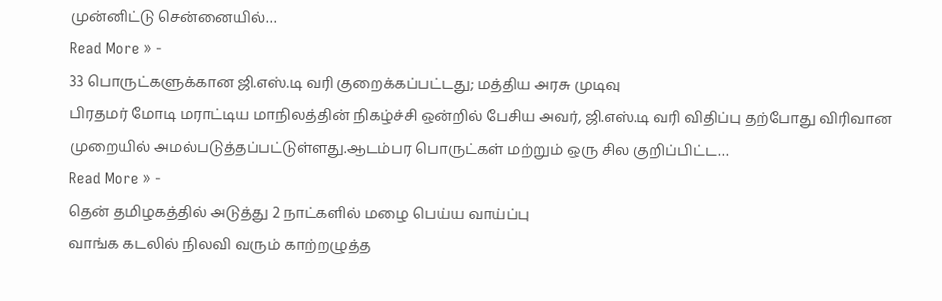முன்னிட்டு சென்னையில்…
Read More » -
33 பொருட்களுக்கான ஜி.எஸ்.டி வரி குறைக்கப்பட்டது; மத்திய அரசு முடிவு
பிரதமர் மோடி மராட்டிய மாநிலத்தின் நிகழ்ச்சி ஒன்றில் பேசிய அவர், ஜி.எஸ்.டி வரி விதிப்பு தற்போது விரிவான முறையில் அமல்படுத்தப்பட்டுள்ளது.ஆடம்பர பொருட்கள் மற்றும் ஒரு சில குறிப்பிட்ட…
Read More » -
தென் தமிழகத்தில் அடுத்து 2 நாட்களில் மழை பெய்ய வாய்ப்பு
வாங்க கடலில் நிலவி வரும் காற்றழுத்த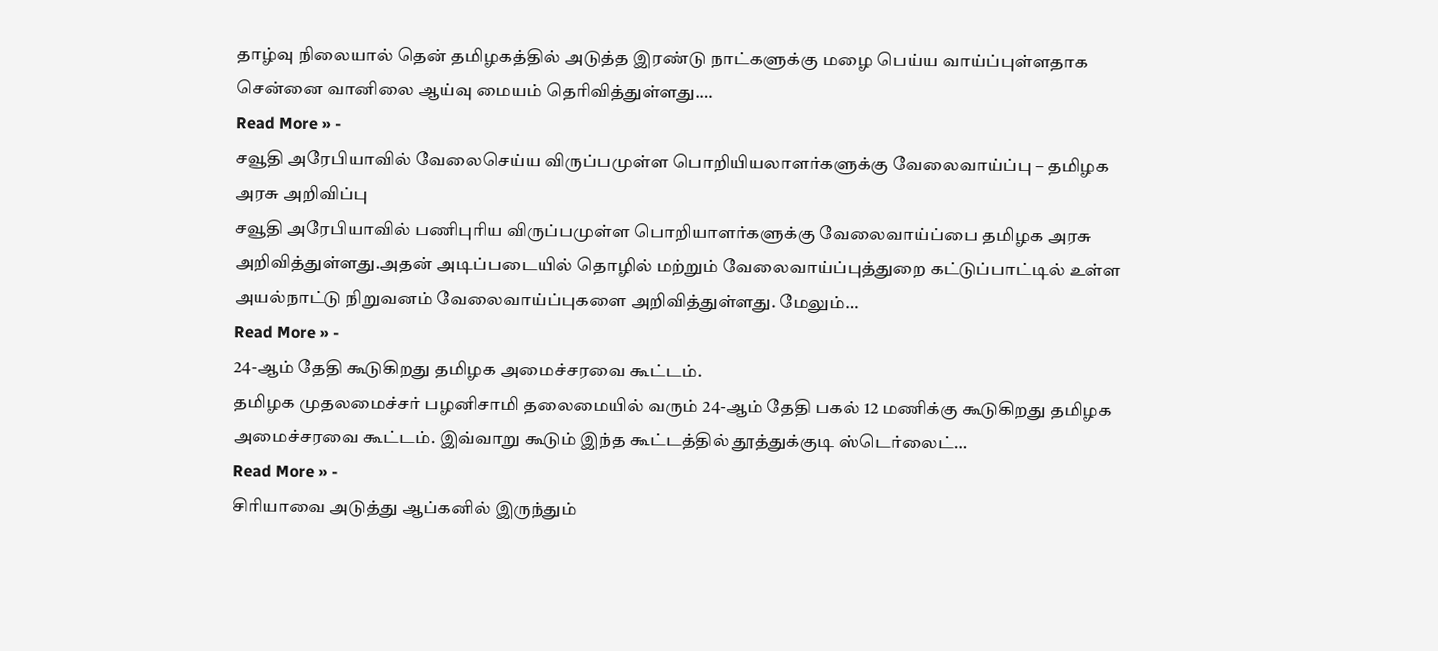தாழ்வு நிலையால் தென் தமிழகத்தில் அடுத்த இரண்டு நாட்களுக்கு மழை பெய்ய வாய்ப்புள்ளதாக சென்னை வானிலை ஆய்வு மையம் தெரிவித்துள்ளது.…
Read More » -
சவூதி அரேபியாவில் வேலைசெய்ய விருப்பமுள்ள பொறியியலாளர்களுக்கு வேலைவாய்ப்பு – தமிழக அரசு அறிவிப்பு
சவூதி அரேபியாவில் பணிபுரிய விருப்பமுள்ள பொறியாளர்களுக்கு வேலைவாய்ப்பை தமிழக அரசு அறிவித்துள்ளது.அதன் அடிப்படையில் தொழில் மற்றும் வேலைவாய்ப்புத்துறை கட்டுப்பாட்டில் உள்ள அயல்நாட்டு நிறுவனம் வேலைவாய்ப்புகளை அறிவித்துள்ளது. மேலும்…
Read More » -
24-ஆம் தேதி கூடுகிறது தமிழக அமைச்சரவை கூட்டம்.
தமிழக முதலமைச்சர் பழனிசாமி தலைமையில் வரும் 24-ஆம் தேதி பகல் 12 மணிக்கு கூடுகிறது தமிழக அமைச்சரவை கூட்டம். இவ்வாறு கூடும் இந்த கூட்டத்தில் தூத்துக்குடி ஸ்டெர்லைட்…
Read More » -
சிரியாவை அடுத்து ஆப்கனில் இருந்தும்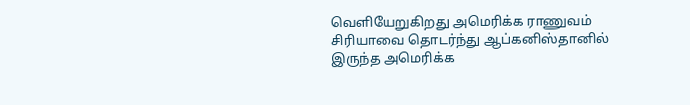வெளியேறுகிறது அமெரிக்க ராணுவம்
சிரியாவை தொடர்ந்து ஆப்கனிஸ்தானில் இருந்த அமெரிக்க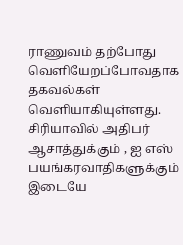ராணுவம் தற்போது வெளியேறப்போவதாக தகவல்கள் வெளியாகியுள்ளது. சிரியாவில் அதிபர் ஆசாத்துக்கும் , ஐ எஸ் பயங்கரவாதிகளுக்கும் இடையே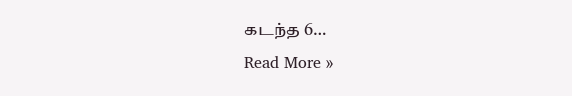கடந்த 6…
Read More »